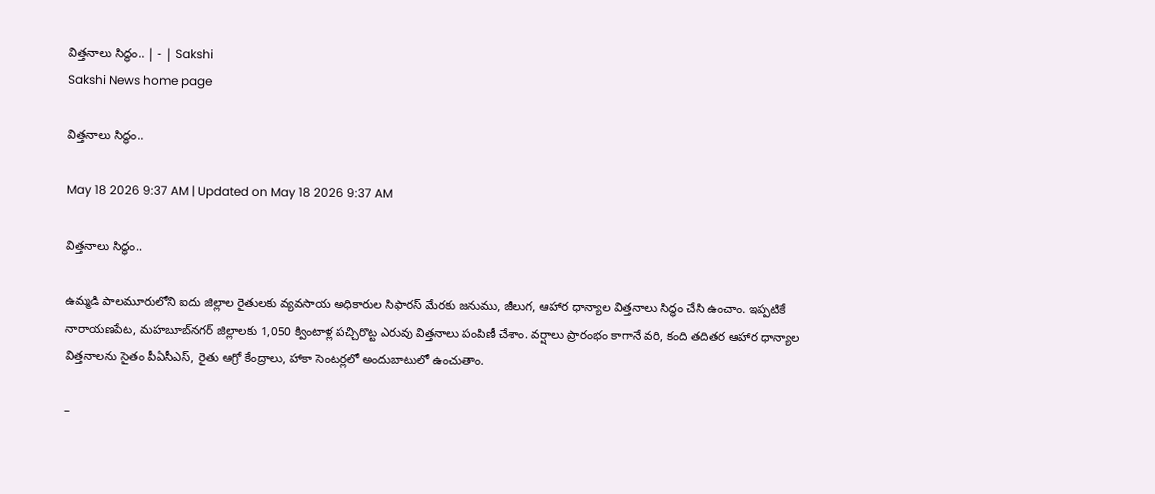విత్తనాలు సిద్ధం.. | - | Sakshi
Sakshi News home page

విత్తనాలు సిద్ధం..

May 18 2026 9:37 AM | Updated on May 18 2026 9:37 AM

విత్తనాలు సిద్ధం..

ఉమ్మడి పాలమూరులోని ఐదు జిల్లాల రైతులకు వ్యవసాయ అధికారుల సిఫారస్‌ మేరకు జనుము, జీలుగ, ఆహార ధాన్యాల విత్తనాలు సిద్ధం చేసి ఉంచాం. ఇప్పటికే నారాయణపేట, మహబూబ్‌నగర్‌ జిల్లాలకు 1,050 క్వింటాళ్ల పచ్చిరొట్ట ఎరువు విత్తనాలు పంపిణీ చేశాం. వర్షాలు ప్రారంభం కాగానే వరి, కంది తదితర ఆహార ధాన్యాల విత్తనాలను సైతం పీఏసీఎస్‌, రైతు ఆగ్రో కేంద్రాలు, హాకా సెంటర్లలో అందుబాటులో ఉంచుతాం.

–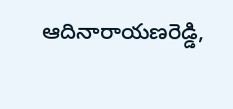ఆదినారాయణరెడ్డి,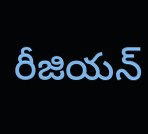రీజియన్‌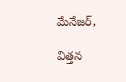మేనేజర్‌,

విత్తన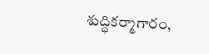శుద్ధికర్మాగారం,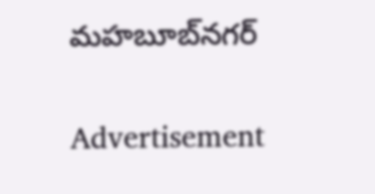మహబూబ్‌నగర్‌

Advertisement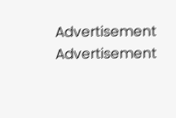Advertisement
Advertisement